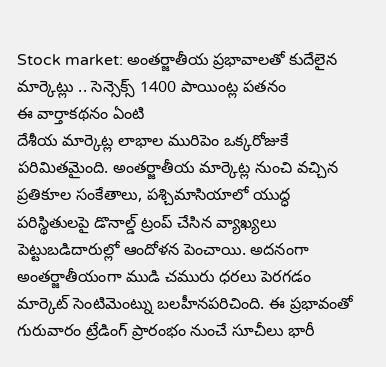Stock market: అంతర్జాతీయ ప్రభావాలతో కుదేలైన మార్కెట్లు .. సెన్సెక్స్ 1400 పాయింట్ల పతనం
ఈ వార్తాకథనం ఏంటి
దేశీయ మార్కెట్ల లాభాల మురిపెం ఒక్కరోజుకే పరిమితమైంది. అంతర్జాతీయ మార్కెట్ల నుంచి వచ్చిన ప్రతికూల సంకేతాలు, పశ్చిమాసియాలో యుద్ధ పరిస్థితులపై డొనాల్డ్ ట్రంప్ చేసిన వ్యాఖ్యలు పెట్టుబడిదారుల్లో ఆందోళన పెంచాయి. అదనంగా అంతర్జాతీయంగా ముడి చమురు ధరలు పెరగడం మార్కెట్ సెంటిమెంట్ను బలహీనపరిచింది. ఈ ప్రభావంతో గురువారం ట్రేడింగ్ ప్రారంభం నుంచే సూచీలు భారీ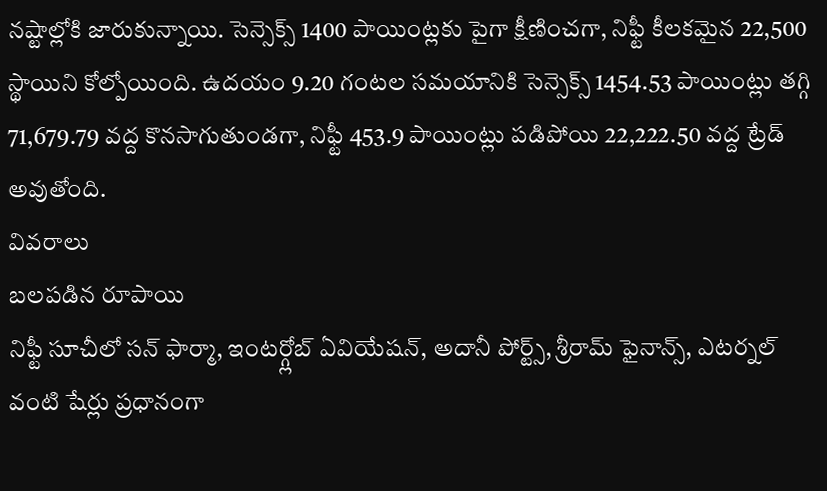నష్టాల్లోకి జారుకున్నాయి. సెన్సెక్స్ 1400 పాయింట్లకు పైగా క్షీణించగా, నిఫ్టీ కీలకమైన 22,500 స్థాయిని కోల్పోయింది. ఉదయం 9.20 గంటల సమయానికి సెన్సెక్స్ 1454.53 పాయింట్లు తగ్గి 71,679.79 వద్ద కొనసాగుతుండగా, నిఫ్టీ 453.9 పాయింట్లు పడిపోయి 22,222.50 వద్ద ట్రేడ్ అవుతోంది.
వివరాలు
బలపడిన రూపాయి
నిఫ్టీ సూచీలో సన్ ఫార్మా, ఇంటర్గ్లోబ్ ఏవియేషన్, అదానీ పోర్ట్స్, శ్రీరామ్ ఫైనాన్స్, ఎటర్నల్ వంటి షేర్లు ప్రధానంగా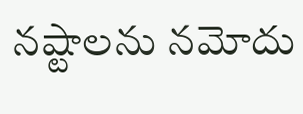నష్టాలను నమోదు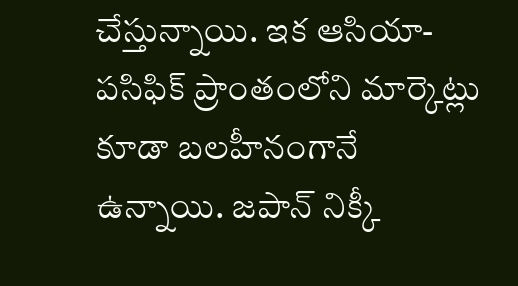చేస్తున్నాయి. ఇక ఆసియా-పసిఫిక్ ప్రాంతంలోని మార్కెట్లు కూడా బలహీనంగానే ఉన్నాయి. జపాన్ నిక్కీ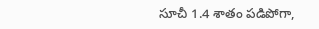సూచీ 1.4 శాతం పడిపోగా,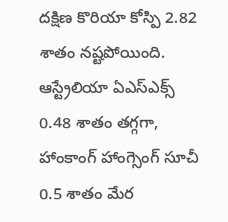దక్షిణ కొరియా కోస్పి 2.82 శాతం నష్టపోయింది. ఆస్ట్రేలియా ఏఎస్ఎక్స్ 0.48 శాతం తగ్గగా, హాంకాంగ్ హాంగ్సెంగ్ సూచీ 0.5 శాతం మేర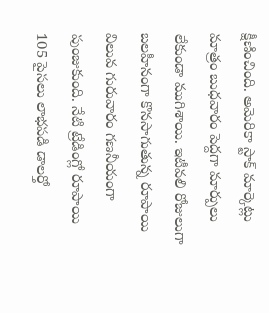క్షీణించింది. అమెరికా స్టాక్ మార్కెట్లు మాత్రం బుధవారం పెద్దగా మార్పులు లేకుండా ముగిశాయి. ఇటీవలి రోజులుగా బలహీనంగా కొనసాగుతున్న రూపాయి విలువ గురువారం గణనీయంగా పుంజుకుంది. నేటి ట్రేడింగ్లో రూపాయి 105 పైసలు లాభపడి డాలర్తో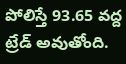పోలిస్తే 93.65 వద్ద ట్రేడ్ అవుతోంది.